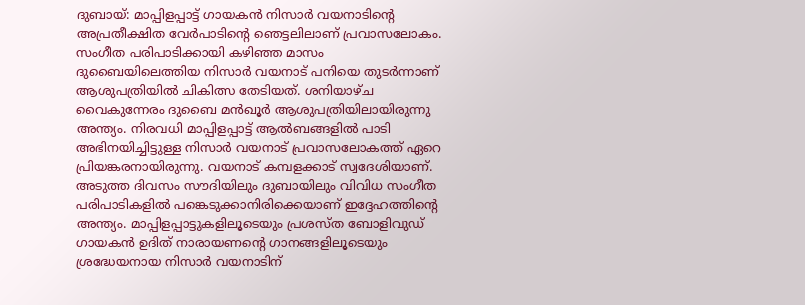ദുബായ്: മാപ്പിളപ്പാട്ട് ഗായകൻ നിസാർ വയനാടിന്റെ അപ്രതീക്ഷിത വേർപാടിന്റെ ഞെട്ടലിലാണ് പ്രവാസലോകം. സംഗീത പരിപാടിക്കായി കഴിഞ്ഞ മാസം ദുബൈയിലെത്തിയ നിസാർ വയനാട് പനിയെ തുടർന്നാണ് ആശുപത്രിയിൽ ചികിത്സ തേടിയത്. ശനിയാഴ്ച വൈകുന്നേരം ദുബൈ മൻഖൂർ ആശുപത്രിയിലായിരുന്നു അന്ത്യം. നിരവധി മാപ്പിളപ്പാട്ട് ആൽബങ്ങളിൽ പാടി അഭിനയിച്ചിട്ടുള്ള നിസാർ വയനാട് പ്രവാസലോകത്ത് ഏറെ പ്രിയങ്കരനായിരുന്നു. വയനാട് കമ്പളക്കാട് സ്വദേശിയാണ്.
അടുത്ത ദിവസം സൗദിയിലും ദുബായിലും വിവിധ സംഗീത പരിപാടികളിൽ പങ്കെടുക്കാനിരിക്കെയാണ് ഇദ്ദേഹത്തിന്റെ അന്ത്യം. മാപ്പിളപ്പാട്ടുകളിലൂടെയും പ്രശസ്ത ബോളിവുഡ് ഗായകൻ ഉദിത് നാരായണന്റെ ഗാനങ്ങളിലൂടെയും ശ്രദ്ധേയനായ നിസാർ വയനാടിന്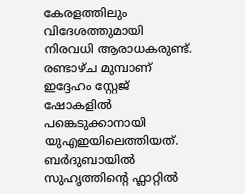കേരളത്തിലും വിദേശത്തുമായി നിരവധി ആരാധകരുണ്ട്. രണ്ടാഴ്ച മുമ്പാണ് ഇദ്ദേഹം സ്റ്റേജ് ഷോകളിൽ പങ്കെടുക്കാനായി യുഎഇയിലെത്തിയത്. ബർദുബായിൽ സുഹൃത്തിന്റെ ഫ്ലാറ്റിൽ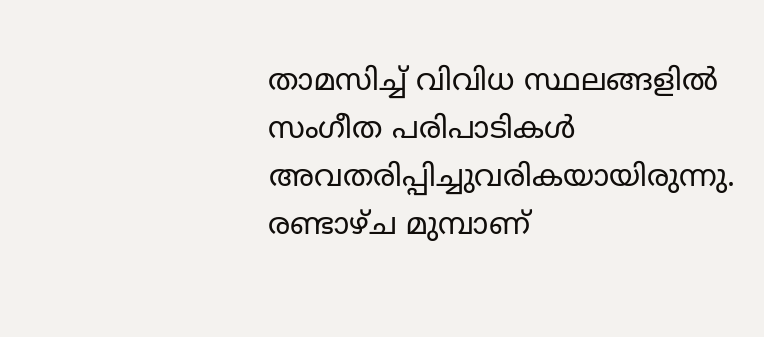താമസിച്ച് വിവിധ സ്ഥലങ്ങളിൽ സംഗീത പരിപാടികൾ അവതരിപ്പിച്ചുവരികയായിരുന്നു.
രണ്ടാഴ്ച മുമ്പാണ്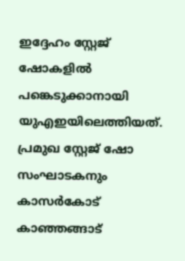ഇദ്ദേഹം സ്റ്റേജ് ഷോകളിൽ പങ്കെടുക്കാനായി യുഎഇയിലെത്തിയത്. പ്രമുഖ സ്റ്റേജ് ഷോ സംഘാടകനും കാസർകോട് കാഞ്ഞങ്ങാട്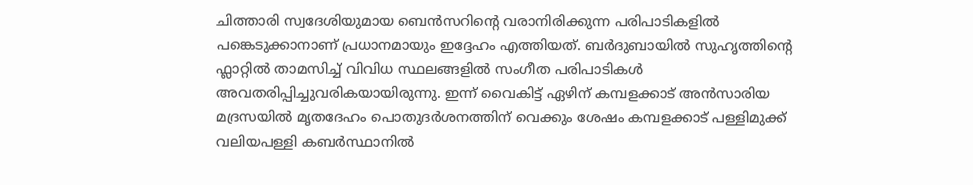ചിത്താരി സ്വദേശിയുമായ ബെൻസറിന്റെ വരാനിരിക്കുന്ന പരിപാടികളിൽ പങ്കെടുക്കാനാണ് പ്രധാനമായും ഇദ്ദേഹം എത്തിയത്. ബർദുബായിൽ സുഹൃത്തിന്റെ ഫ്ലാറ്റിൽ താമസിച്ച് വിവിധ സ്ഥലങ്ങളിൽ സംഗീത പരിപാടികൾ അവതരിപ്പിച്ചുവരികയായിരുന്നു. ഇന്ന് വൈകിട്ട് ഏഴിന് കമ്പളക്കാട് അൻസാരിയ മദ്രസയിൽ മൃതദേഹം പൊതുദർശനത്തിന് വെക്കും ശേഷം കമ്പളക്കാട് പള്ളിമുക്ക് വലിയപള്ളി കബർസ്ഥാനിൽ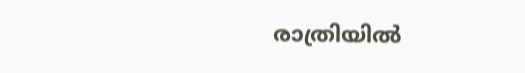രാത്രിയിൽ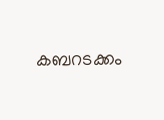കബറടക്കം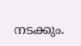നടക്കും.